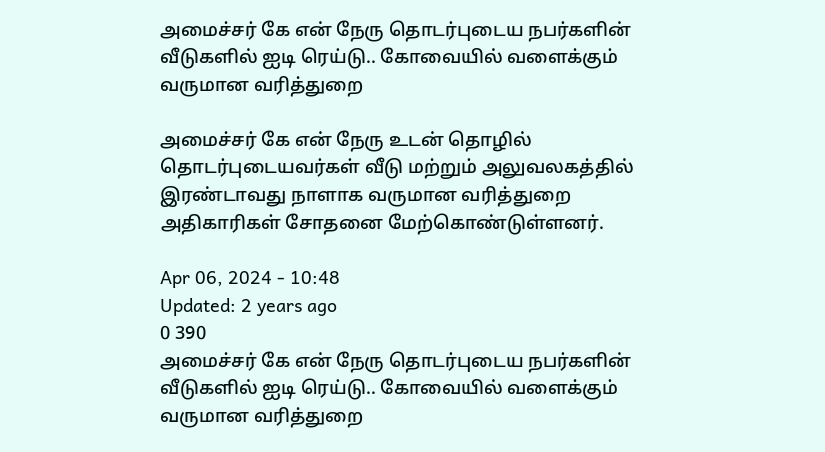அமைச்சர் கே என் நேரு தொடர்புடைய நபர்களின் வீடுகளில் ஐடி ரெய்டு.. கோவையில் வளைக்கும் வருமான வரித்துறை

அமைச்சர் கே என் நேரு உடன் தொழில் தொடர்புடையவர்கள் வீடு மற்றும் அலுவலகத்தில் இரண்டாவது நாளாக வருமான வரித்துறை அதிகாரிகள் சோதனை மேற்கொண்டுள்ளனர்.

Apr 06, 2024 - 10:48
Updated: 2 years ago
0 390
அமைச்சர் கே என் நேரு தொடர்புடைய நபர்களின் வீடுகளில் ஐடி ரெய்டு.. கோவையில் வளைக்கும் வருமான வரித்துறை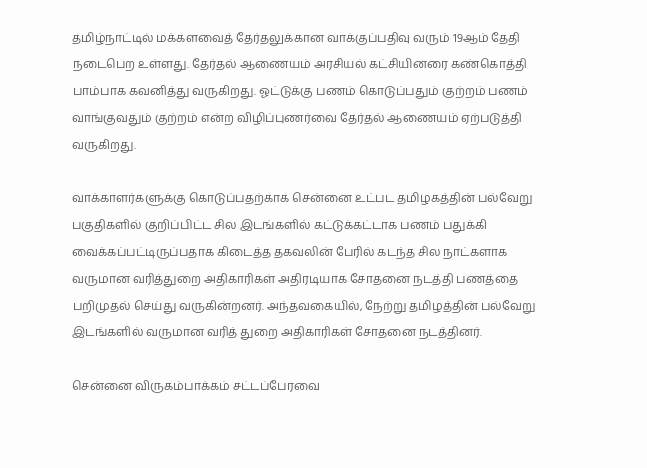தமிழ்நாட்டில் மக்களவைத் தேர்தலுக்கான வாக்குப்பதிவு வரும் 19ஆம் தேதி நடைபெற உள்ளது. தேர்தல் ஆணையம் அரசியல் கட்சியினரை கண்கொத்தி பாம்பாக கவனித்து வருகிறது. ஓட்டுக்கு பணம் கொடுப்பதும் குற்றம் பணம் வாங்குவதும் குற்றம் என்ற விழிப்புணர்வை தேர்தல் ஆணையம் ஏற்படுத்தி வருகிறது.

வாக்காளர்களுக்கு கொடுப்பதற்காக சென்னை உட்பட தமிழகத்தின் பல்வேறு பகுதிகளில் குறிப்பிட்ட சில இடங்களில் கட்டுக்கட்டாக பணம் பதுக்கி வைக்கப்பட்டிருப்பதாக கிடைத்த தகவலின் பேரில் கடந்த சில நாட்களாக வருமான வரித்துறை அதிகாரிகள் அதிரடியாக சோதனை நடத்தி பணத்தை பறிமுதல் செய்து வருகின்றனர். அந்தவகையில், நேற்று தமிழத்தின் பல்வேறு இடங்களில் வருமான வரித் துறை அதிகாரிகள் சோதனை நடத்தினர்.

சென்னை விருகம்பாக்கம் சட்டப்பேரவை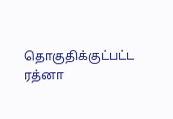தொகுதிக்குட்பட்ட ரத்னா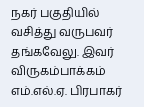நகர் பகுதியில் வசித்து வருபவர் தங்கவேலு. இவர் விருகம்பாக்கம் எம்.எல்.ஏ. பிரபாகர்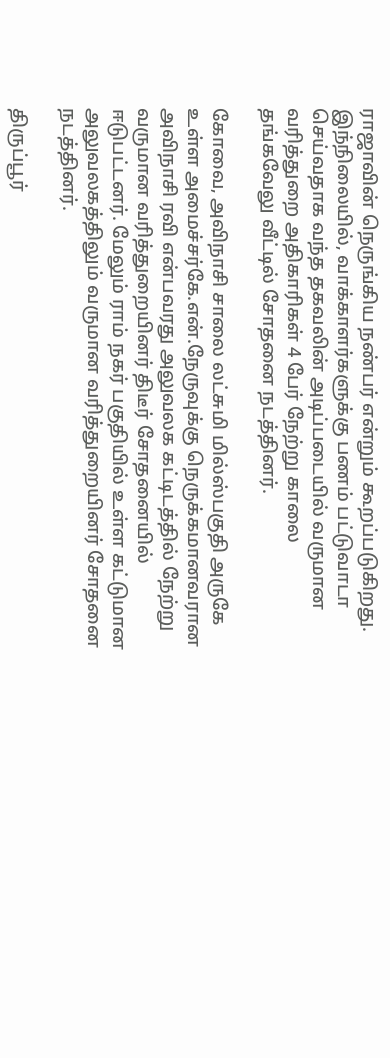ராஜாவின் நெருங்கிய நண்பர் என்றும் கூறப்படுகிறது. இந்நிலையில், வாக்காளர்களுக்கு பணம் பட்டுவாடா செய்வதாக வந்த தகவலின் அடிப்படையில் வருமான வரித்துறை அதிகாரிகள் 4 பேர் நேற்று காலை தங்கவேலு வீட்டில் சோதனை நடத்தினர்.

கோவை, அவிநாசி சாலை லட்சுமி மில்ஸ்பகுதி அருகே உள்ள அமைச்சர்கே.என்.நேருவுக்கு நெருக்கமானவரான அவிநாசி ரவி என்பவரது அலுவலக கட்டிடத்தில் நேற்று வருமான வரித்துறையினர் திடீர் சோதனையில் ஈடுபட்டனர். மேலும் ராம் நகர் பகுதியில் உள்ள கட்டுமான அலுவலகத்திலும் வருமான வரித்துறையினர் சோதனை நடத்தினர்.

திருப்பூர்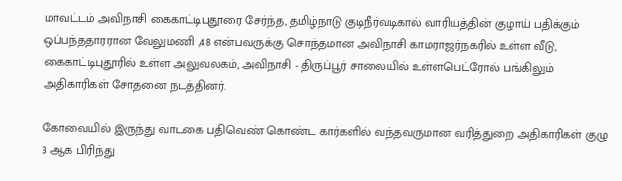மாவட்டம் அவிநாசி கைகாட்டிபுதூரை சேர்ந்த, தமிழ்நாடு குடிநீர்வடிகால் வாரியத்தின் குழாய் பதிக்கும் ஒப்பந்ததாரரான வேலுமணி ,48 என்பவருக்கு சொந்தமான அவிநாசி காமராஜர்நகரில் உள்ள வீடு, கைகாட்டிபுதூரில் உள்ள அலுவலகம், அவிநாசி - திருப்பூர் சாலையில் உள்ளபெட்ரோல் பங்கிலும் அதிகாரிகள் சோதனை நடத்தினர்.

கோவையில் இருந்து வாடகை பதிவெண் கொண்ட கார்களில் வந்தவருமான வரித்துறை அதிகாரிகள் குழு 3 ஆக பிரிந்து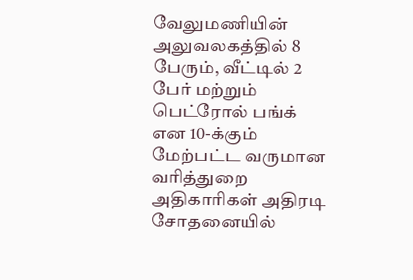வேலுமணியின் அலுவலகத்தில் 8 பேரும், வீட்டில் 2 பேர் மற்றும் பெட்ரோல் பங்க் என 10-க்கும் மேற்பட்ட வருமான வரித்துறை அதிகாரிகள் அதிரடி சோதனையில்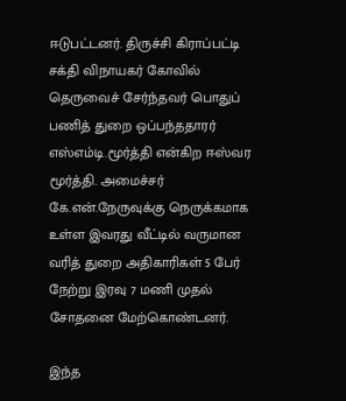ஈடுபட்டனர். திருச்சி கிராப்பட்டி சக்தி விநாயகர் கோவில் தெருவைச் சேர்ந்தவர் பொதுப் பணித் துறை ஒப்பந்ததாரர் எஸ்எம்டி.மூர்த்தி என்கிற ஈஸ்வர மூர்த்தி. அமைச்சர் கே.என்.நேருவுக்கு நெருக்கமாக உள்ள இவரது வீட்டில் வருமான வரித் துறை அதிகாரிகள் 5 பேர் நேற்று இரவு 7 மணி முதல் சோதனை மேற்கொண்டனர்.

இந்த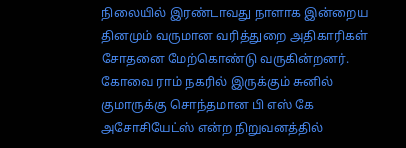நிலையில் இரண்டாவது நாளாக இன்றைய தினமும் வருமான வரித்துறை அதிகாரிகள் சோதனை மேற்கொண்டு வருகின்றனர்.  கோவை ராம் நகரில் இருக்கும் சுனில் குமாருக்கு சொந்தமான பி எஸ் கே அசோசியேட்ஸ் என்ற நிறுவனத்தில்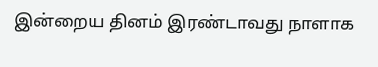இன்றைய தினம் இரண்டாவது நாளாக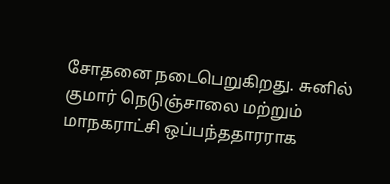சோதனை நடைபெறுகிறது. சுனில் குமார் நெடுஞ்சாலை மற்றும் மாநகராட்சி ஒப்பந்ததாரராக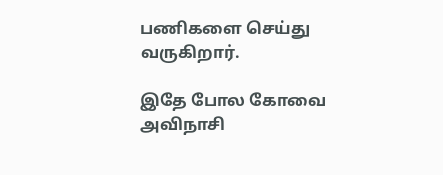பணிகளை செய்து வருகிறார்.

இதே போல கோவை அவிநாசி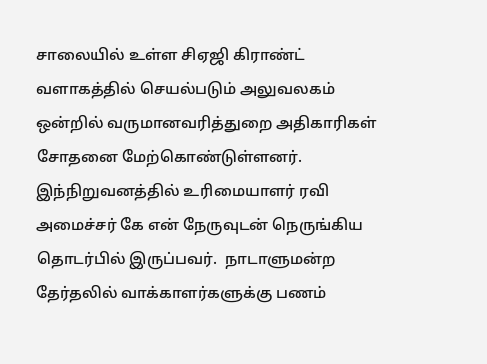சாலையில் உள்ள சிஏஜி கிராண்ட் வளாகத்தில் செயல்படும் அலுவலகம் ஒன்றில் வருமானவரித்துறை அதிகாரிகள் சோதனை மேற்கொண்டுள்ளனர். இந்நிறுவனத்தில் உரிமையாளர் ரவி அமைச்சர் கே என் நேருவுடன் நெருங்கிய தொடர்பில் இருப்பவர்.  நாடாளுமன்ற தேர்தலில் வாக்காளர்களுக்கு பணம்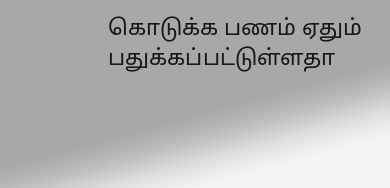கொடுக்க பணம் ஏதும் பதுக்கப்பட்டுள்ளதா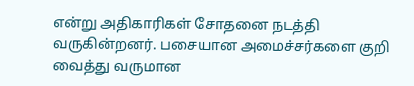என்று அதிகாரிகள் சோதனை நடத்தி வருகின்றனர். பசையான அமைச்சர்களை குறி வைத்து வருமான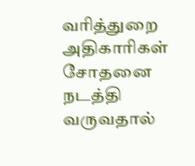வரித்துறை அதிகாரிகள் சோதனை நடத்தி வருவதால்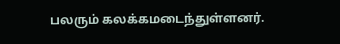பலரும் கலக்கமடைந்துள்ளனர்.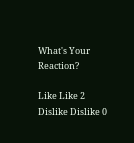What's Your Reaction?

Like Like 2
Dislike Dislike 0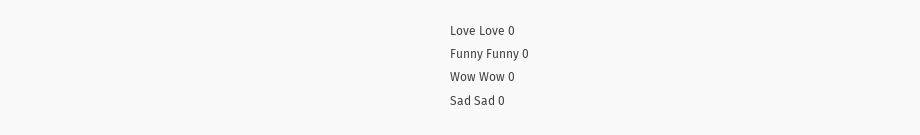Love Love 0
Funny Funny 0
Wow Wow 0
Sad Sad 0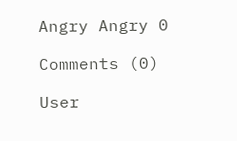Angry Angry 0

Comments (0)

User